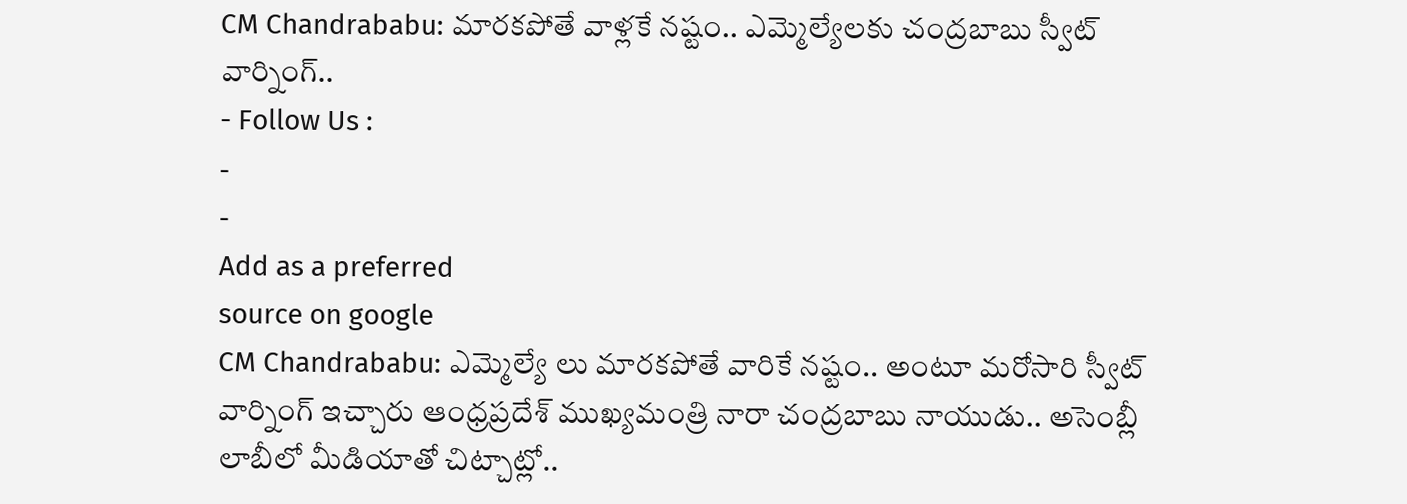CM Chandrababu: మారకపోతే వాళ్లకే నష్టం.. ఎమ్మెల్యేలకు చంద్రబాబు స్వీట్ వార్నింగ్..
- Follow Us :
-
-
Add as a preferred
source on google
CM Chandrababu: ఎమ్మెల్యే లు మారకపోతే వారికే నష్టం.. అంటూ మరోసారి స్వీట్ వార్నింగ్ ఇచ్చారు ఆంధ్రప్రదేశ్ ముఖ్యమంత్రి నారా చంద్రబాబు నాయుడు.. అసెంబ్లీ లాబీలో మీడియాతో చిట్చాట్లో..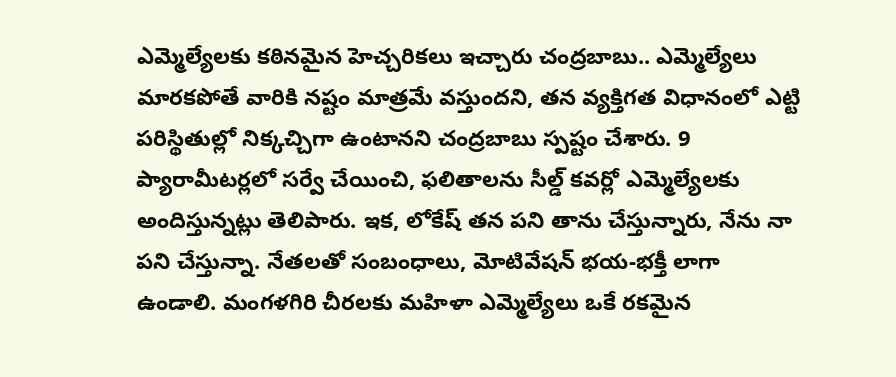ఎమ్మెల్యేలకు కఠినమైన హెచ్చరికలు ఇచ్చారు చంద్రబాబు.. ఎమ్మెల్యేలు మారకపోతే వారికి నష్టం మాత్రమే వస్తుందని, తన వ్యక్తిగత విధానంలో ఎట్టి పరిస్థితుల్లో నిక్కచ్చిగా ఉంటానని చంద్రబాబు స్పష్టం చేశారు. 9 ప్యారామీటర్లలో సర్వే చేయించి, ఫలితాలను సీల్డ్ కవర్లో ఎమ్మెల్యేలకు అందిస్తున్నట్లు తెలిపారు. ఇక, లోకేష్ తన పని తాను చేస్తున్నారు, నేను నా పని చేస్తున్నా. నేతలతో సంబంధాలు, మోటివేషన్ భయ-భక్తీ లాగా ఉండాలి. మంగళగిరి చీరలకు మహిళా ఎమ్మెల్యేలు ఒకే రకమైన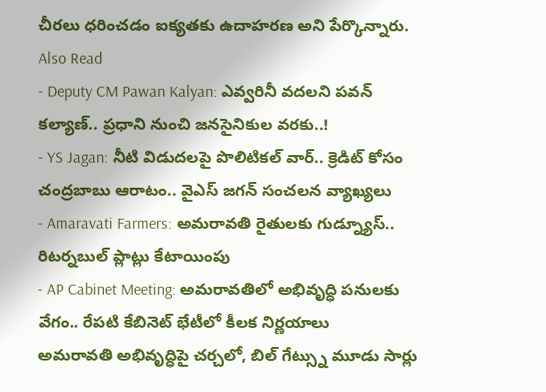చీరలు ధరించడం ఐక్యతకు ఉదాహరణ అని పేర్కొన్నారు.
Also Read
- Deputy CM Pawan Kalyan: ఎవ్వరినీ వదలని పవన్ కల్యాణ్.. ప్రధాని నుంచి జనసైనికుల వరకు..!
- YS Jagan: నీటి విడుదలపై పొలిటికల్ వార్.. క్రెడిట్ కోసం చంద్రబాబు ఆరాటం.. వైఎస్ జగన్ సంచలన వ్యాఖ్యలు
- Amaravati Farmers: అమరావతి రైతులకు గుడ్న్యూస్.. రిటర్నబుల్ ప్లాట్లు కేటాయింపు
- AP Cabinet Meeting: అమరావతిలో అభివృద్ధి పనులకు వేగం.. రేపటి కేబినెట్ భేటీలో కీలక నిర్ణయాలు
అమరావతి అభివృద్ధిపై చర్చలో, బిల్ గేట్స్ను మూడు సార్లు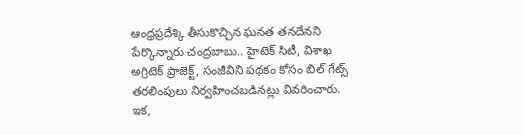ఆంధ్రప్రదేశ్కి తీసుకొచ్చిన ఘనత తనదేనని పేర్కొన్నారు చంద్రబాబు.. హైటెక్ సిటీ, విశాఖ అగ్రిటెక్ ప్రాజెక్ట్, సంజీవిని పథకం కోసం బిల్ గేట్స్ తరలింపులు నిర్వహించబడినట్లు వివరించారు. ఇక,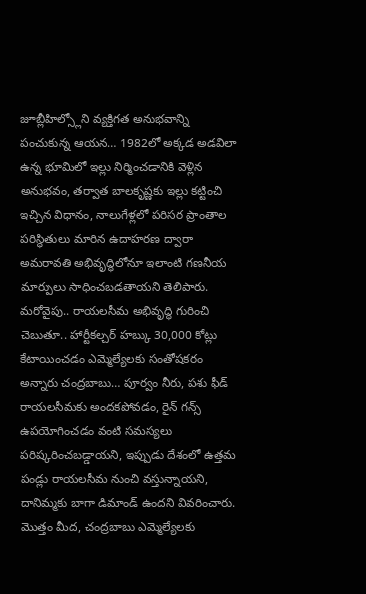జూబ్లీహిల్స్లోని వ్యక్తిగత అనుభవాన్ని పంచుకున్న ఆయన… 1982లో అక్కడ అడవిలా ఉన్న భూమిలో ఇల్లు నిర్మించడానికి వెళ్లిన అనుభవం, తర్వాత బాలకృష్ణకు ఇల్లు కట్టించి ఇచ్చిన విధానం, నాలుగేళ్లలో పరిసర ప్రాంతాల పరిస్థితులు మారిన ఉదాహరణ ద్వారా అమరావతి అభివృద్ధిలోనూ ఇలాంటి గణనీయ మార్పులు సాధించబడతాయని తెలిపారు.
మరోవైపు.. రాయలసీమ అభివృద్ధి గురించి చెబుతూ.. హార్టీకల్చర్ హబ్కు 30,000 కోట్లు కేటాయించడం ఎమ్మెల్యేలకు సంతోషకరం అన్నారు చంద్రబాబు… పూర్వం నీరు, పశు ఫీడ్ రాయలసీమకు అందకపోవడం, రైన్ గన్స్ ఉపయోగించడం వంటి సమస్యలు పరిష్కరించబడ్డాయని, ఇప్పుడు దేశంలో ఉత్తమ పండ్లు రాయలసీమ నుంచి వస్తున్నాయని, దానిమ్మకు బాగా డిమాండ్ ఉందని వివరించారు. మొత్తం మీద, చంద్రబాబు ఎమ్మెల్యేలకు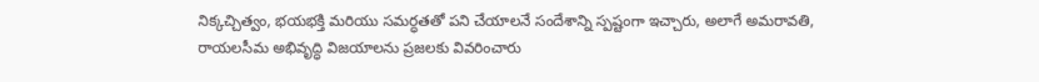నిక్కచ్చిత్వం, భయభక్తి మరియు సమర్ధతతో పని చేయాలనే సందేశాన్ని స్పష్టంగా ఇచ్చారు, అలాగే అమరావతి, రాయలసీమ అభివృద్ధి విజయాలను ప్రజలకు వివరించారు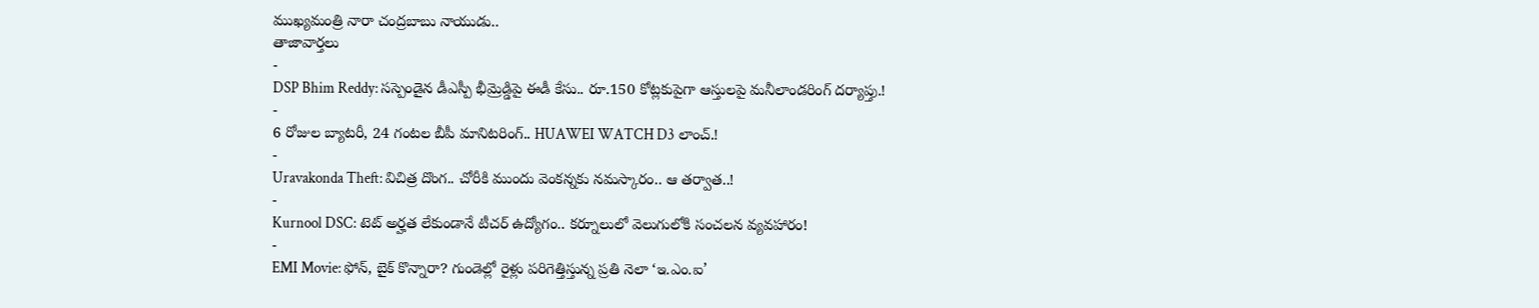ముఖ్యమంత్రి నారా చంద్రబాబు నాయుడు..
తాజావార్తలు
-
DSP Bhim Reddy: సస్పెండైన డీఎస్పీ భీమ్రెడ్డిపై ఈడీ కేసు.. రూ.150 కోట్లకుపైగా ఆస్తులపై మనీలాండరింగ్ దర్యాప్తు.!
-
6 రోజుల బ్యాటరీ, 24 గంటల బీపీ మానిటరింగ్.. HUAWEI WATCH D3 లాంచ్.!
-
Uravakonda Theft: విచిత్ర దొంగ.. చోరీకి ముందు వెంకన్నకు నమస్కారం.. ఆ తర్వాత..!
-
Kurnool DSC: టెట్ అర్హత లేకుండానే టీచర్ ఉద్యోగం.. కర్నూలులో వెలుగులోకి సంచలన వ్యవహారం!
-
EMI Movie: ఫోన్, బైక్ కొన్నారా? గుండెల్లో రైళ్లు పరిగెత్తిస్తున్న ప్రతి నెలా ‘ఇ.ఎం.ఐ’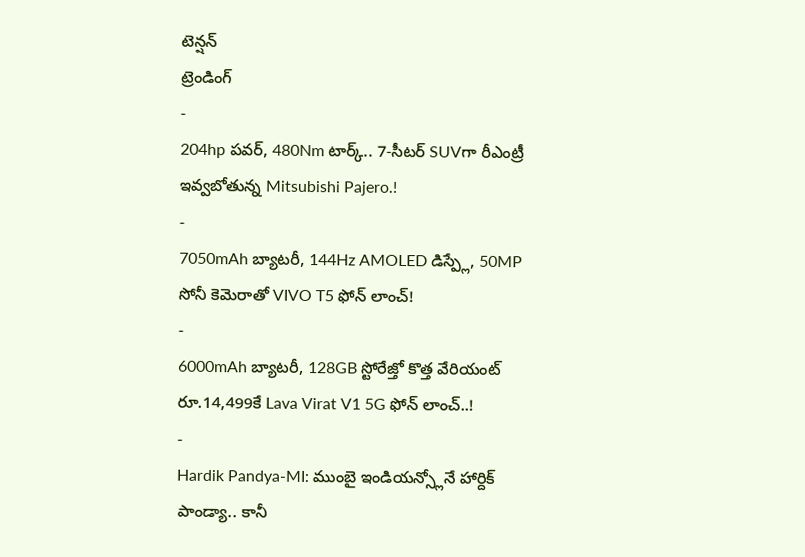టెన్షన్
ట్రెండింగ్
-
204hp పవర్, 480Nm టార్క్.. 7-సీటర్ SUVగా రీఎంట్రీ ఇవ్వబోతున్న Mitsubishi Pajero.!
-
7050mAh బ్యాటరీ, 144Hz AMOLED డిస్ప్లే, 50MP సోనీ కెమెరాతో VIVO T5 ఫోన్ లాంచ్!
-
6000mAh బ్యాటరీ, 128GB స్టోరేజ్తో కొత్త వేరియంట్ రూ.14,499కే Lava Virat V1 5G ఫోన్ లాంచ్..!
-
Hardik Pandya-MI: ముంబై ఇండియన్స్లోనే హార్దిక్ పాండ్యా.. కానీ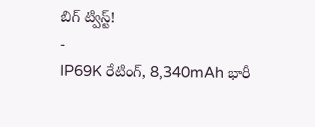బిగ్ ట్విస్ట్!
-
IP69K రేటింగ్, 8,340mAh భారీ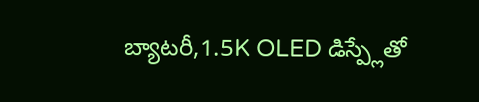బ్యాటరీ,1.5K OLED డిస్ప్లేతో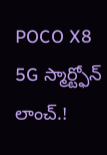POCO X8 5G స్మార్ట్ఫోన్ లాంచ్.!